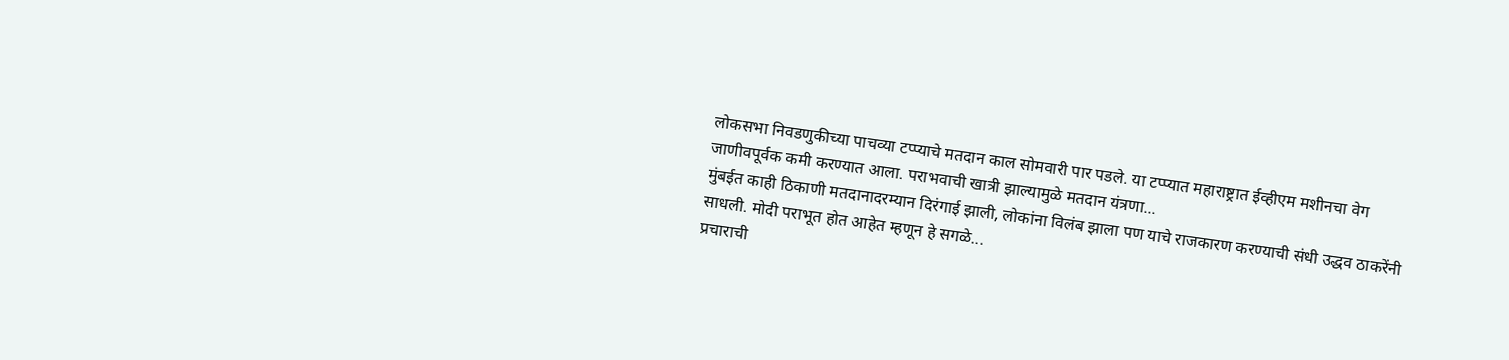लोकसभा निवडणुकीच्या पाचव्या टप्प्याचे मतदान काल सोमवारी पार पडले. या टप्प्यात महाराष्ट्रात ईव्हीएम मशीनचा वेग जाणीवपूर्वक कमी करण्यात आला. पराभवाची खात्री झाल्यामुळे मतदान यंत्रणा...
मुंबईत काही ठिकाणी मतदानादरम्यान दिरंगाई झाली, लोकांना विलंब झाला पण याचे राजकारण करण्याची संधी उद्धव ठाकरेंनी साधली. मोदी पराभूत होत आहेत म्हणून हे सगळे...
प्रचाराची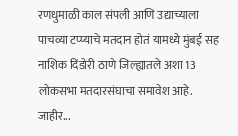रणधुमाळी काल संपली आणि उद्याच्याला पाचव्या टप्प्याचे मतदान होतं यामध्ये मुंबई सह नाशिक दिंडोरी ठाणे जिल्ह्यातले अशा 13 लोकसभा मतदारसंघाचा समावेश आहे. जाहीर...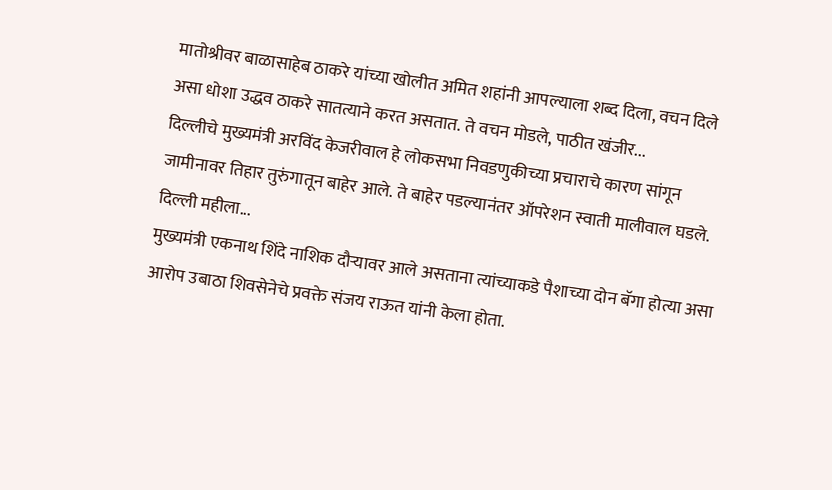मातोश्रीवर बाळासाहेब ठाकरे यांच्या खोलीत अमित शहांनी आपल्याला शब्द दिला, वचन दिले असा धोशा उद्धव ठाकरे सातत्याने करत असतात. ते वचन मोडले, पाठीत खंजीर...
दिल्लीचे मुख्यमंत्री अरविंद केजरीवाल हे लोकसभा निवडणुकीच्या प्रचाराचे कारण सांगून जामीनावर तिहार तुरुंगातून बाहेर आले. ते बाहेर पडल्यानंतर ऑपरेशन स्वाती मालीवाल घडले. दिल्ली महीला...
मुख्यमंत्री एकनाथ शिंदे नाशिक दौऱ्यावर आले असताना त्यांच्याकडे पैशाच्या दोन बॅगा होत्या असा आरोप उबाठा शिवसेनेचे प्रवक्ते संजय राऊत यांनी केला होता.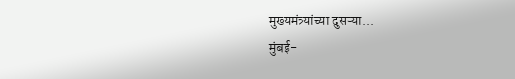मुख्यमंत्र्यांच्या दुसऱ्या...
मुंबई-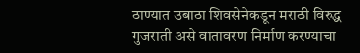ठाण्यात उबाठा शिवसेनेकडून मराठी विरुद्ध गुजराती असे वातावरण निर्माण करण्याचा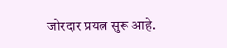जोरदार प्रयत्न सुरू आहे.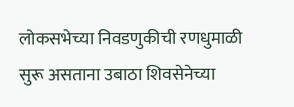लोकसभेच्या निवडणुकीची रणधुमाळी सुरू असताना उबाठा शिवसेनेच्या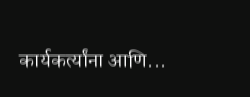कार्यकर्त्यांना आणि...